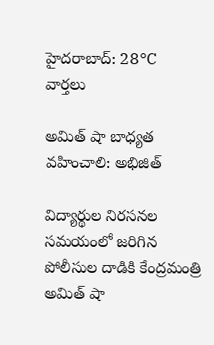హైదరాబాద్: 28°C
వార్తలు

అమిత్ షా బాధ్యత వహించాలి: అభిజిత్

విద్యార్థుల నిరసనల సమయంలో జరిగిన పోలీసుల దాడికి కేంద్రమంత్రి అమిత్ షా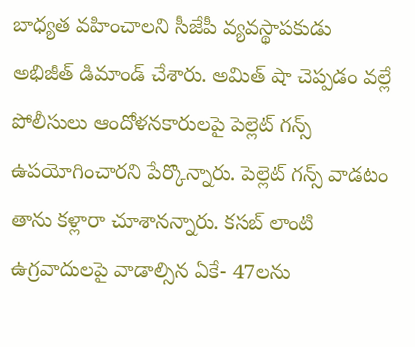బాధ్యత వహించాలని సీజేపీ వ్యవస్థాపకుడు అభిజీత్ డిమాండ్ చేశారు. అమిత్ షా చెప్పడం వల్లే పోలీసులు ఆందోళనకారులపై పెల్లెట్ గన్స్ ఉపయోగించారని పేర్కొన్నారు. పెల్లెట్ గన్స్ వాడటం తాను కళ్లారా చూశానన్నారు. కసబ్ లాంటి ఉగ్రవాదులపై వాడాల్సిన ఏకే- 47లను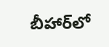బీహార్‌లో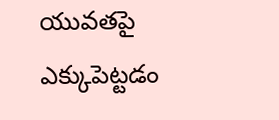యువతపై ఎక్కుపెట్టడం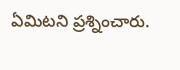ఏమిటని ప్రశ్నించారు.